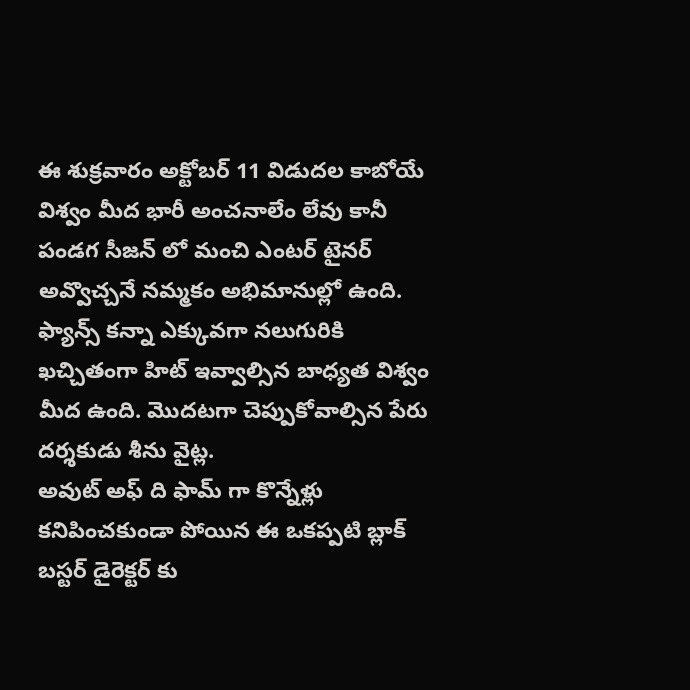ఈ శుక్రవారం అక్టోబర్ 11 విడుదల కాబోయే విశ్వం మీద భారీ అంచనాలేం లేవు కానీ పండగ సీజన్ లో మంచి ఎంటర్ టైనర్ అవ్వొచ్చనే నమ్మకం అభిమానుల్లో ఉంది. ఫ్యాన్స్ కన్నా ఎక్కువగా నలుగురికి ఖచ్చితంగా హిట్ ఇవ్వాల్సిన బాధ్యత విశ్వం మీద ఉంది. మొదటగా చెప్పుకోవాల్సిన పేరు దర్శకుడు శీను వైట్ల.
అవుట్ అఫ్ ది ఫామ్ గా కొన్నేళ్లు కనిపించకుండా పోయిన ఈ ఒకప్పటి బ్లాక్ బస్టర్ డైరెక్టర్ కు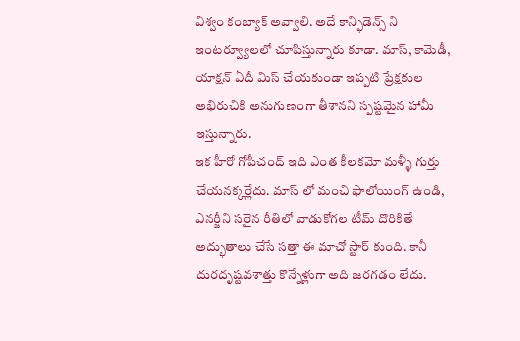విశ్వం కంబ్యాక్ అవ్వాలి. అదే కాన్ఫిడెన్స్ ని ఇంటర్వ్యూలలో చూపిస్తున్నారు కూడా. మాస్, కామెడీ, యాక్షన్ ఏదీ మిస్ చేయకుండా ఇప్పటి ప్రేక్షకుల అభిరుచికి అనుగుణంగా తీశానని స్పష్టమైన హామీ ఇస్తున్నారు.
ఇక హీరో గోపీచంద్ ఇది ఎంత కీలకమో మళ్ళీ గుర్తు చేయనక్కర్లేదు. మాస్ లో మంచి ఫాలోయింగ్ ఉండి, ఎనర్జీని సరైన రీతిలో వాడుకోగల టీమ్ దొరికితే అద్భుతాలు చేసే సత్తా ఈ మాచో స్టార్ కుంది. కానీ దురదృష్టవశాత్తు కొన్నేళ్లుగా అది జరగడం లేదు.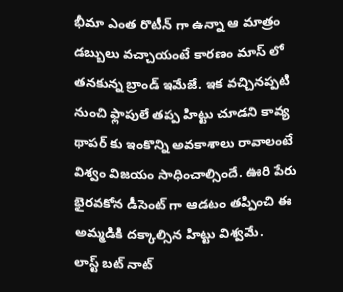భీమా ఎంత రొటీన్ గా ఉన్నా ఆ మాత్రం డబ్బులు వచ్చాయంటే కారణం మాస్ లో తనకున్న బ్రాండ్ ఇమేజే. ఇక వచ్చినప్పటి నుంచి ఫ్లాపులే తప్ప హిట్టు చూడని కావ్య థాపర్ కు ఇంకొన్ని అవకాశాలు రావాలంటే విశ్వం విజయం సాధించాల్సిందే. ఊరి పేరు భైరవకోన డీసెంట్ గా ఆడటం తప్పించి ఈ అమ్మడికి దక్కాల్సిన హిట్టు విశ్వమే.
లాస్ట్ బట్ నాట్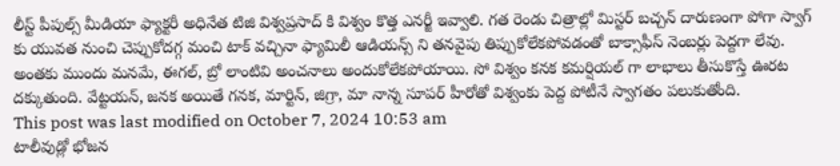లీస్ట్ పీపుల్స్ మీడియా ఫ్యాక్టరీ అధినేత టిజి విశ్వప్రసాద్ కి విశ్వం కొత్త ఎనర్జీ ఇవ్వాలి. గత రెండు చిత్రాల్లో మిస్టర్ బచ్చన్ దారుణంగా పోగా స్వాగ్ కు యువత నుంచి చెప్పుకోదగ్గ మంచి టాక్ వచ్చినా ఫ్యామిలీ ఆడియన్స్ ని తనవైపు తిప్పుకోలేకపోవడంతో బాక్సాఫీస్ నెంబర్లు పెద్దగా లేవు.
అంతకు ముందు మనమే, ఈగల్, బ్రో లాంటివి అంచనాలు అందుకోలేకపోయాయి. సో విశ్వం కనక కమర్షియల్ గా లాభాలు తీసుకొస్తే ఊరట దక్కుతుంది. వేట్టయన్, జనక అయితే గనక, మార్టిన్, జిగ్రా, మా నాన్న సూపర్ హీరోతో విశ్వంకు పెద్ద పోటీనే స్వాగతం పలుకుతోంది.
This post was last modified on October 7, 2024 10:53 am
టాలీవుడ్లో భోజన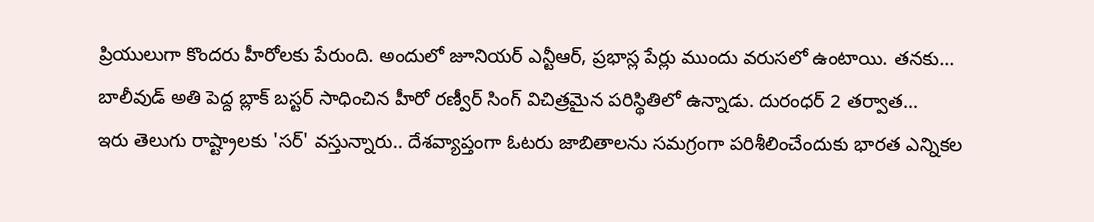ప్రియులుగా కొందరు హీరోలకు పేరుంది. అందులో జూనియర్ ఎన్టీఆర్, ప్రభాస్ల పేర్లు ముందు వరుసలో ఉంటాయి. తనకు…
బాలీవుడ్ అతి పెద్ద బ్లాక్ బస్టర్ సాధించిన హీరో రణ్వీర్ సింగ్ విచిత్రమైన పరిస్థితిలో ఉన్నాడు. దురంధర్ 2 తర్వాత…
ఇరు తెలుగు రాష్ట్రాలకు 'సర్' వస్తున్నారు.. దేశవ్యాప్తంగా ఓటరు జాబితాలను సమగ్రంగా పరిశీలించేందుకు భారత ఎన్నికల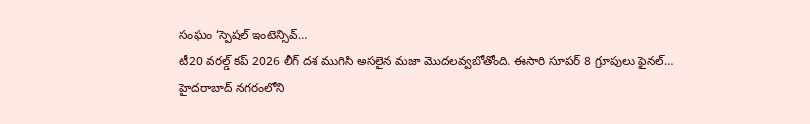సంఘం ‘స్పెషల్ ఇంటెన్సివ్…
టీ20 వరల్డ్ కప్ 2026 లీగ్ దశ ముగిసి అసలైన మజా మొదలవ్వబోతోంది. ఈసారి సూపర్ 8 గ్రూపులు ఫైనల్…
హైదరాబాద్ నగరంలోని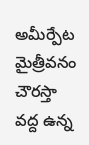అమీర్పేట మైత్రీవనం చౌరస్తా వద్ద ఉన్న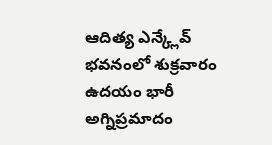ఆదిత్య ఎన్క్లేవ్ భవనంలో శుక్రవారం ఉదయం భారీ అగ్నిప్రమాదం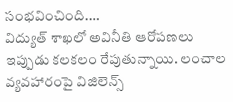సంభవించింది.…
విద్యుత్ శాఖలో అవినీతి ఆరోపణలు ఇప్పుడు కలకలం రేపుతున్నాయి. లంచాల వ్యవహారంపై విజిలెన్స్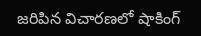జరిపిన విచారణలో షాకింగ్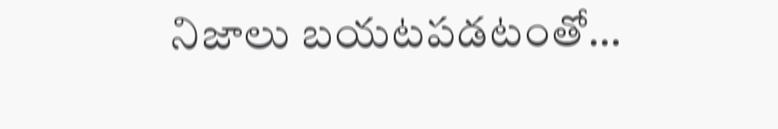నిజాలు బయటపడటంతో…